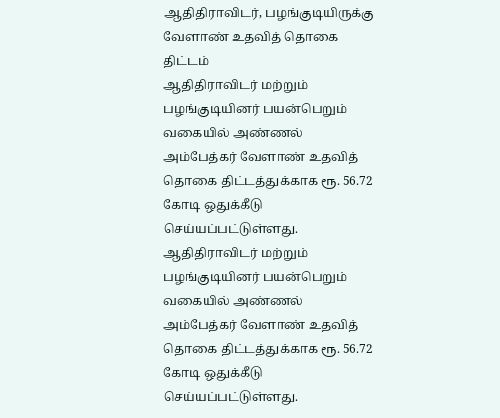ஆதிதிராவிடர், பழங்குடியிருக்கு வேளாண் உதவித் தொகை திட்டம்
ஆதிதிராவிடர் மற்றும் பழங்குடியினர் பயன்பெறும் வகையில் அண்ணல் அம்பேத்கர் வேளாண் உதவித் தொகை திட்டத்துக்காக ரூ. 56.72 கோடி ஒதுக்கீடு செய்யப்பட்டுள்ளது.
ஆதிதிராவிடர் மற்றும் பழங்குடியினர் பயன்பெறும் வகையில் அண்ணல் அம்பேத்கர் வேளாண் உதவித் தொகை திட்டத்துக்காக ரூ. 56.72 கோடி ஒதுக்கீடு செய்யப்பட்டுள்ளது.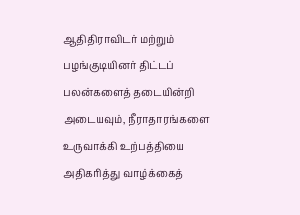ஆதிதிராவிடர் மற்றும் பழங்குடியினர் திட்டப் பலன்களைத் தடையின்றி அடையவும், நீராதாரங்களை உருவாக்கி உற்பத்தியை அதிகரித்து வாழ்க்கைத்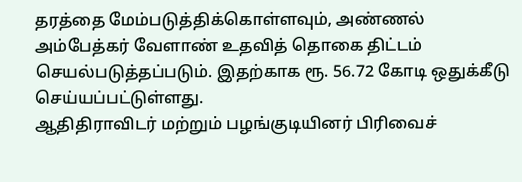தரத்தை மேம்படுத்திக்கொள்ளவும், அண்ணல் அம்பேத்கர் வேளாண் உதவித் தொகை திட்டம் செயல்படுத்தப்படும். இதற்காக ரூ. 56.72 கோடி ஒதுக்கீடு செய்யப்பட்டுள்ளது.
ஆதிதிராவிடர் மற்றும் பழங்குடியினர் பிரிவைச்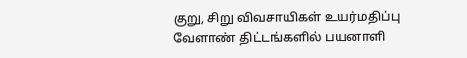குறு, சிறு விவசாயிகள் உயர்மதிப்பு வேளாண் திட்டங்களில் பயனாளி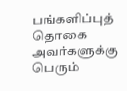பங்களிப்புத் தொகை அவர்களுக்கு பெரும்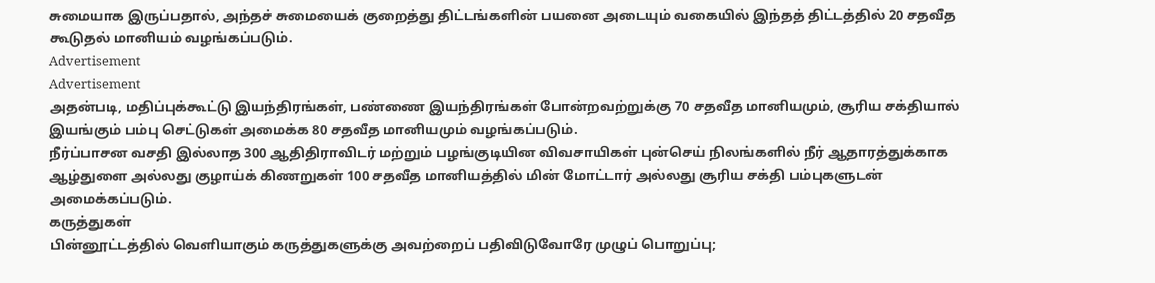சுமையாக இருப்பதால், அந்தச் சுமையைக் குறைத்து திட்டங்களின் பயனை அடையும் வகையில் இந்தத் திட்டத்தில் 20 சதவீத கூடுதல் மானியம் வழங்கப்படும்.
Advertisement
Advertisement
அதன்படி, மதிப்புக்கூட்டு இயந்திரங்கள், பண்ணை இயந்திரங்கள் போன்றவற்றுக்கு 70 சதவீத மானியமும், சூரிய சக்தியால் இயங்கும் பம்பு செட்டுகள் அமைக்க 80 சதவீத மானியமும் வழங்கப்படும்.
நீர்ப்பாசன வசதி இல்லாத 300 ஆதிதிராவிடர் மற்றும் பழங்குடியின விவசாயிகள் புன்செய் நிலங்களில் நீர் ஆதாரத்துக்காக ஆழ்துளை அல்லது குழாய்க் கிணறுகள் 100 சதவீத மானியத்தில் மின் மோட்டார் அல்லது சூரிய சக்தி பம்புகளுடன் அமைக்கப்படும்.
கருத்துகள்
பின்னூட்டத்தில் வெளியாகும் கருத்துகளுக்கு அவற்றைப் பதிவிடுவோரே முழுப் பொறுப்பு;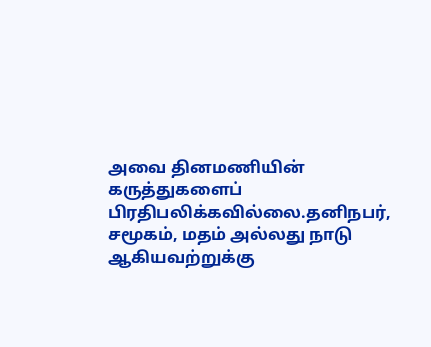அவை தினமணியின் கருத்துகளைப் பிரதிபலிக்கவில்லை.தனிநபர், சமூகம், மதம் அல்லது நாடு ஆகியவற்றுக்கு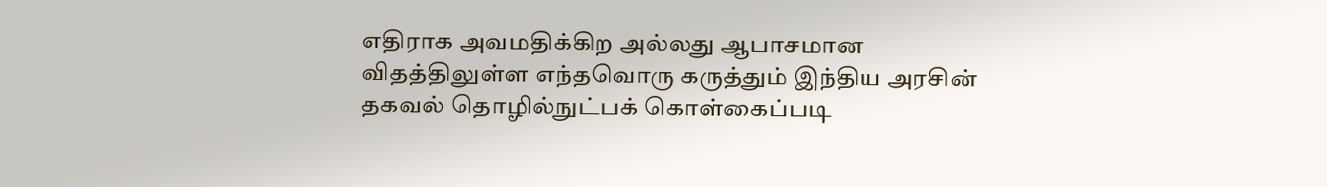எதிராக அவமதிக்கிற அல்லது ஆபாசமான விதத்திலுள்ள எந்தவொரு கருத்தும் இந்திய அரசின் தகவல் தொழில்நுட்பக் கொள்கைப்படி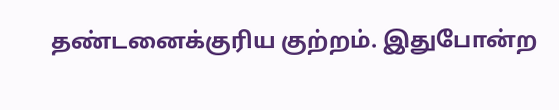தண்டனைக்குரிய குற்றம். இதுபோன்ற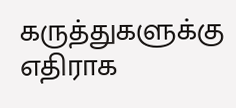கருத்துகளுக்கு எதிராக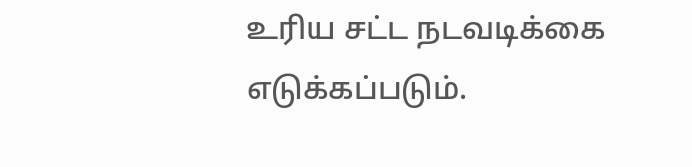உரிய சட்ட நடவடிக்கை எடுக்கப்படும்.